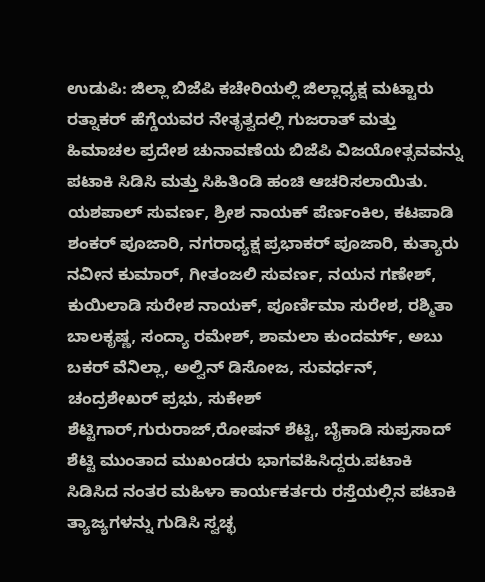ಉಡುಪಿ: ಜಿಲ್ಲಾ ಬಿಜೆಪಿ ಕಚೇರಿಯಲ್ಲಿ ಜಿಲ್ಲಾಧ್ಯಕ್ಷ ಮಟ್ಟಾರು ರತ್ನಾಕರ್ ಹೆಗ್ಡೆಯವರ ನೇತೃತ್ವದಲ್ಲಿ ಗುಜರಾತ್ ಮತ್ತು ಹಿಮಾಚಲ ಪ್ರದೇಶ ಚುನಾವಣೆಯ ಬಿಜೆಪಿ ವಿಜಯೋತ್ಸವವನ್ನು ಪಟಾಕಿ ಸಿಡಿಸಿ ಮತ್ತು ಸಿಹಿತಿಂಡಿ ಹಂಚಿ ಆಚರಿಸಲಾಯಿತು.
ಯಶಪಾಲ್ ಸುವರ್ಣ, ಶ್ರೀಶ ನಾಯಕ್ ಪೆರ್ಣಂಕಿಲ, ಕಟಪಾಡಿ ಶಂಕರ್ ಪೂಜಾರಿ, ನಗರಾಧ್ಯಕ್ಷ ಪ್ರಭಾಕರ್ ಪೂಜಾರಿ, ಕುತ್ಯಾರು ನವೀನ ಕುಮಾರ್, ಗೀತಂಜಲಿ ಸುವರ್ಣ, ನಯನ ಗಣೇಶ್, ಕುಯಿಲಾಡಿ ಸುರೇಶ ನಾಯಕ್, ಪೂರ್ಣಿಮಾ ಸುರೇಶ, ರಶ್ಮಿತಾ ಬಾಲಕೃಷ್ಣ, ಸಂದ್ಯಾ ರಮೇಶ್, ಶಾಮಲಾ ಕುಂದರ್ಮ್, ಅಬು ಬಕರ್ ವೆನಿಲ್ಲಾ, ಅಲ್ವಿನ್ ಡಿಸೋಜ, ಸುವರ್ಧನ್, ಚಂದ್ರಶೇಖರ್ ಪ್ರಭು, ಸುಕೇಶ್ ಶೆಟ್ಟಿಗಾರ್,ಗುರುರಾಜ್,ರೋಷನ್ ಶೆಟ್ಟಿ, ಬೈಕಾಡಿ ಸುಪ್ರಸಾದ್ ಶೆಟ್ಟಿ ಮುಂತಾದ ಮುಖಂಡರು ಭಾಗವಹಿಸಿದ್ದರು.ಪಟಾಕಿ ಸಿಡಿಸಿದ ನಂತರ ಮಹಿಳಾ ಕಾರ್ಯಕರ್ತರು ರಸ್ತೆಯಲ್ಲಿನ ಪಟಾಕಿ ತ್ಯಾಜ್ಯಗಳನ್ನು ಗುಡಿಸಿ ಸ್ವಚ್ಛ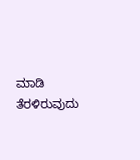ಮಾಡಿ ತೆರಳಿರುವುದು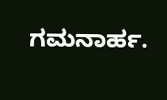ಗಮನಾರ್ಹ.